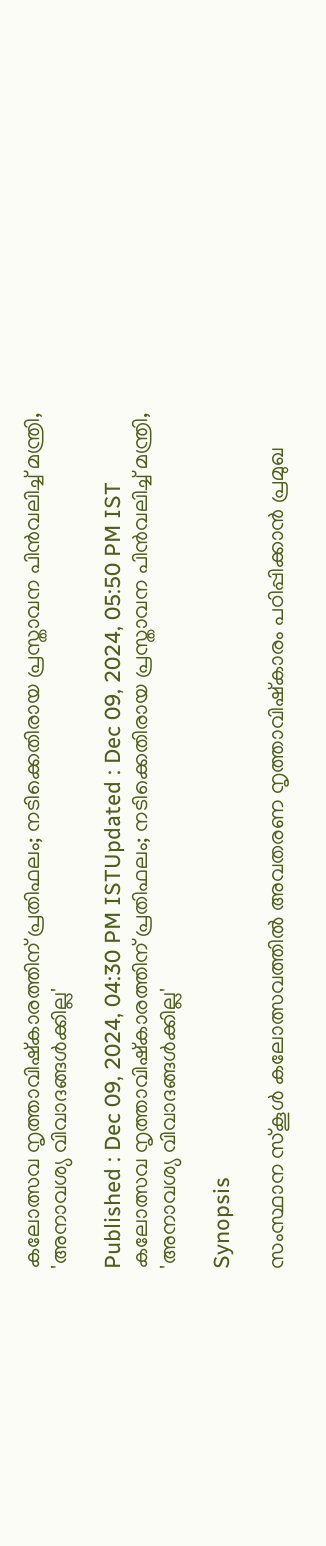കലോത്സവ നൃത്താവിഷ്കാരത്തിന് പ്രതിഫലം; നടിക്കെതിരായ പ്രസ്താവന പിൻവലിച്ച് മന്ത്രി, 'അനാവശ്യ വിവാദങ്ങള്‍ക്കില്ല'

Published : Dec 09, 2024, 04:30 PM ISTUpdated : Dec 09, 2024, 05:50 PM IST
കലോത്സവ നൃത്താവിഷ്കാരത്തിന് പ്രതിഫലം; നടിക്കെതിരായ പ്രസ്താവന പിൻവലിച്ച് മന്ത്രി, 'അനാവശ്യ വിവാദങ്ങള്‍ക്കില്ല'

Synopsis

സംസ്ഥാന സ്കൂള്‍ കലോത്സവത്തിൽ അവതരണ നൃത്താവിഷ്കാരം പഠിപ്പിക്കാൻ പ്രമുഖ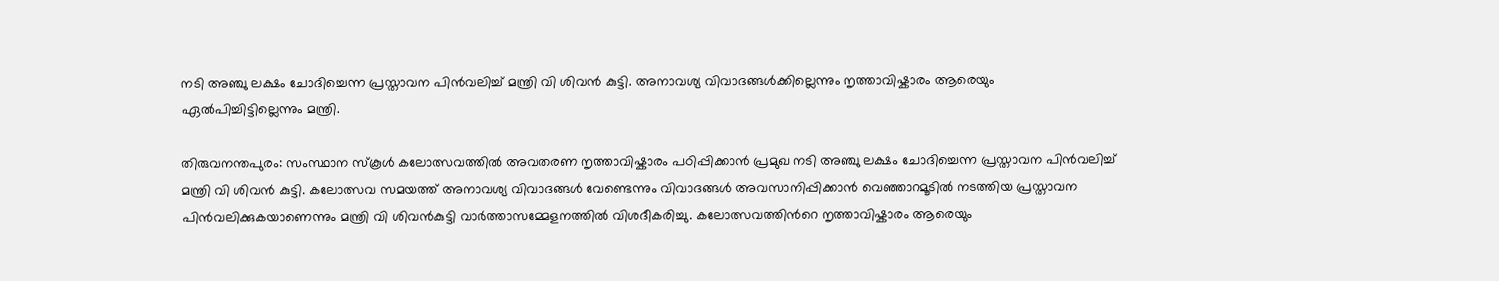നടി അഞ്ചു ലക്ഷം ചോദിച്ചെന്ന പ്രസ്താവന പിൻവലിച്ച് മന്ത്രി വി ശിവൻ കുട്ടി. അനാവശ്യ വിവാദങ്ങള്‍ക്കില്ലെന്നും നൃത്താവിഷ്കാരം ആരെയും ഏല്‍പിച്ചിട്ടില്ലെന്നും മന്ത്രി.

തിരുവനന്തപുരം: സംസ്ഥാന സ്കൂള്‍ കലോത്സവത്തിൽ അവതരണ നൃത്താവിഷ്കാരം പഠിപ്പിക്കാൻ പ്രമുഖ നടി അഞ്ചു ലക്ഷം ചോദിച്ചെന്ന പ്രസ്താവന പിൻവലിച്ച് മന്ത്രി വി ശിവൻ കുട്ടി. കലോത്സവ സമയത്ത് അനാവശ്യ വിവാദങ്ങള്‍ വേണ്ടെന്നും വിവാദങ്ങള്‍ അവസാനിപ്പിക്കാൻ വെഞ്ഞാറമൂടിൽ നടത്തിയ പ്രസ്താവന പിന്‍വലിക്കുകയാണെന്നും മന്ത്രി വി ശിവൻകുട്ടി വാര്‍ത്താസമ്മേളനത്തിൽ വിശദീകരിച്ചു. കലോത്സവത്തിന്‍റെ നൃത്താവിഷ്കാരം ആരെയും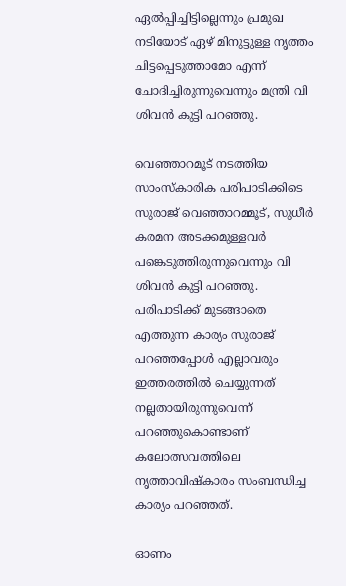ഏല്‍പ്പിച്ചിട്ടില്ലെന്നും പ്രമുഖ നടിയോട് ഏഴ് മിനുട്ടുള്ള നൃത്തം ചിട്ടപ്പെടുത്താമോ എന്ന് ചോദിച്ചിരുന്നുവെന്നും മന്ത്രി വി ശിവൻ കുട്ടി പറഞ്ഞു.

വെഞ്ഞാറമൂട് നടത്തിയ സാംസ്കാരിക പരിപാടിക്കിടെ സുരാജ് വെഞ്ഞാറമ്മൂട്, സുധീര്‍ കരമന അടക്കമുള്ളവര്‍ പങ്കെടുത്തിരുന്നുവെന്നും വി ശിവൻ കുട്ടി പറഞ്ഞു. പരിപാടിക്ക് മുടങ്ങാതെ എത്തുന്ന കാര്യം സുരാജ് പറഞ്ഞപ്പോള്‍ എല്ലാവരും ഇത്തരത്തിൽ ചെയ്യുന്നത് നല്ലതായിരുന്നുവെന്ന് പറഞ്ഞുകൊണ്ടാണ് കലോത്സവത്തിലെ നൃത്താവിഷ്കാരം സംബന്ധിച്ച കാര്യം പറഞ്ഞത്.

ഓണം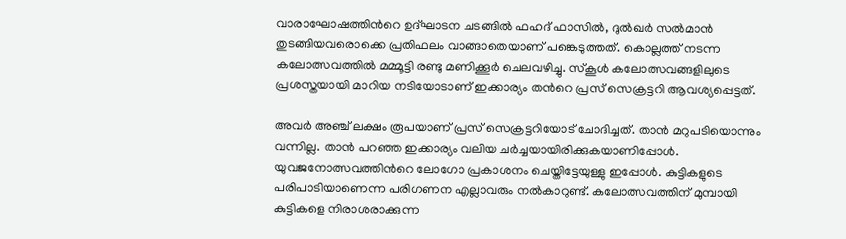വാരാഘോഷത്തിന്‍റെ ഉദ്ഘാടന ചടങ്ങിൽ ഫഹദ് ഫാസിൽ, ദുൽഖര്‍ സൽമാൻ  തുടങ്ങിയവരൊക്കെ പ്രതിഫലം വാങ്ങാതെയാണ് പങ്കെടുത്തത്. കൊല്ലത്ത് നടന്ന കലോത്സവത്തിൽ മമ്മൂട്ടി രണ്ടു മണിക്കൂര്‍ ചെലവഴിച്ചു. സ്കൂള്‍ കലോത്സവങ്ങളിലുടെ പ്രശസ്തയായി മാറിയ നടിയോടാണ് ഇക്കാര്യം തന്‍റെ പ്രസ് സെക്രട്ടറി ആവശ്യപ്പെട്ടത്.

അവര്‍ അഞ്ച് ലക്ഷം രൂപയാണ് പ്രസ് സെക്രട്ടറിയോട് ചോദിച്ചത്. താൻ മറുപടിയൊന്നും വന്നില്ല. താൻ പറഞ്ഞ ഇക്കാര്യം വലിയ ചര്‍ച്ചയായിരിക്കുകയാണിപ്പോള്‍. യുവജനോത്സവത്തിന്‍റെ ലോഗോ പ്രകാശനം ചെയ്തിട്ടേയുള്ളു ഇപ്പോള്‍. കുട്ടികളുടെ പരിപാടിയാണെന്ന പരിഗണന എല്ലാവരും നൽകാറുണ്ട്. കലോത്സവത്തിന് മുമ്പായി കുട്ടികളെ നിരാശരാക്കുന്ന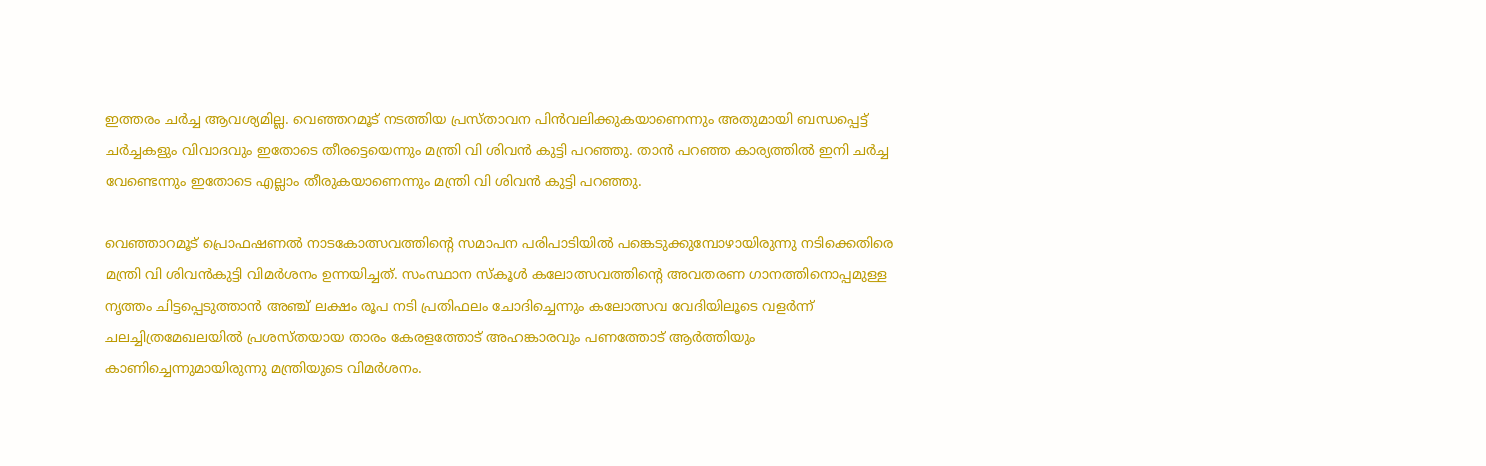ഇത്തരം ചര്‍ച്ച ആവശ്യമില്ല. വെഞ്ഞറമൂട് നടത്തിയ പ്രസ്താവന പിന്‍വലിക്കുകയാണെന്നും അതുമായി ബന്ധപ്പെട്ട് ചര്‍ച്ചകളും വിവാദവും ഇതോടെ തീരട്ടെയെന്നും മന്ത്രി വി ശിവൻ കുട്ടി പറഞ്ഞു. താൻ പറഞ്ഞ കാര്യത്തിൽ ഇനി ചര്‍ച്ച വേണ്ടെന്നും ഇതോടെ എല്ലാം തീരുകയാണെന്നും മന്ത്രി വി ശിവൻ കുട്ടി പറഞ്ഞു.

വെഞ്ഞാറമൂട് പ്രൊഫഷണൽ നാടകോത്സവത്തിന്‍റെ സമാപന പരിപാടിയിൽ പങ്കെടുക്കുമ്പോഴായിരുന്നു നടിക്കെതിരെ മന്ത്രി വി ശിവൻകുട്ടി വിമര്‍ശനം ഉന്നയിച്ചത്. സംസ്ഥാന സ്കൂൾ കലോത്സവത്തിന്‍റെ അവതരണ ഗാനത്തിനൊപ്പമുള്ള നൃത്തം ചിട്ടപ്പെടുത്താൻ അഞ്ച് ലക്ഷം രൂപ നടി പ്രതിഫലം ചോദിച്ചെന്നും കലോത്സവ വേദിയിലൂടെ വളര്‍ന്ന് ചലച്ചിത്രമേഖലയിൽ പ്രശസ്തയായ താരം കേരളത്തോട് അഹങ്കാരവും പണത്തോട് ആര്‍ത്തിയും കാണിച്ചെന്നുമായിരുന്നു മന്ത്രിയുടെ വിമര്‍ശനം.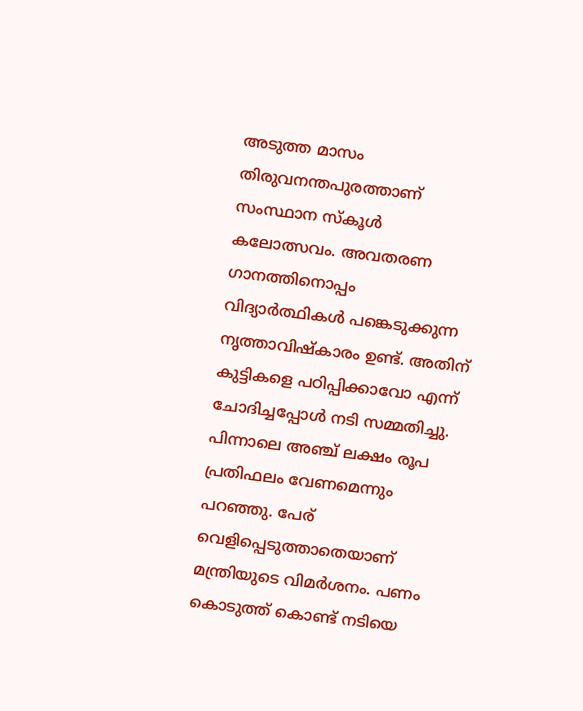അടുത്ത മാസം തിരുവനന്തപുരത്താണ് സംസ്ഥാന സ്കൂൾ കലോത്സവം. അവതരണ ഗാനത്തിനൊപ്പം വിദ്യാർത്ഥികൾ പങ്കെടുക്കുന്ന നൃത്താവിഷ്കാരം ഉണ്ട്. അതിന് കുട്ടികളെ പഠിപ്പിക്കാവോ എന്ന് ചോദിച്ചപ്പോൾ നടി സമ്മതിച്ചു. പിന്നാലെ അഞ്ച് ലക്ഷം രൂപ പ്രതിഫലം വേണമെന്നും പറഞ്ഞു. പേര് വെളിപ്പെടുത്താതെയാണ് മന്ത്രിയുടെ വിമ‍ർശനം. പണം കൊടുത്ത് കൊണ്ട് നടിയെ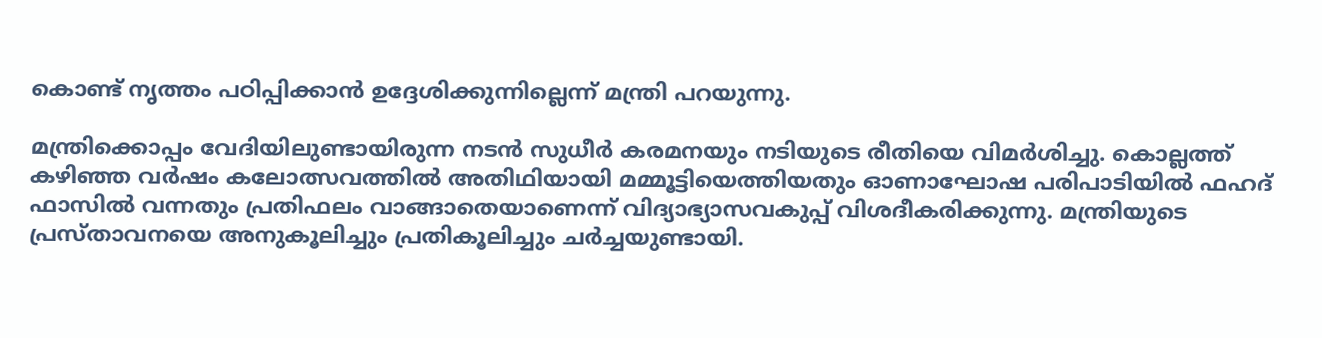കൊണ്ട് നൃത്തം പഠിപ്പിക്കാൻ ഉദ്ദേശിക്കുന്നില്ലെന്ന് മന്ത്രി പറയുന്നു.

മന്ത്രിക്കൊപ്പം വേദിയിലുണ്ടായിരുന്ന നടൻ സുധീർ കരമനയും നടിയുടെ രീതിയെ വിമർശിച്ചു. കൊല്ലത്ത് കഴിഞ്ഞ വർഷം കലോത്സവത്തിൽ അതിഥിയായി മമ്മൂട്ടിയെത്തിയതും ഓണാഘോഷ പരിപാടിയിൽ ഫഹദ് ഫാസിൽ വന്നതും പ്രതിഫലം വാങ്ങാതെയാണെന്ന് വിദ്യാഭ്യാസവകുപ്പ് വിശദീകരിക്കുന്നു. മന്ത്രിയുടെ പ്രസ്താവനയെ അനുകൂലിച്ചും പ്രതികൂലിച്ചും ചര്‍‍ച്ചയുണ്ടായി.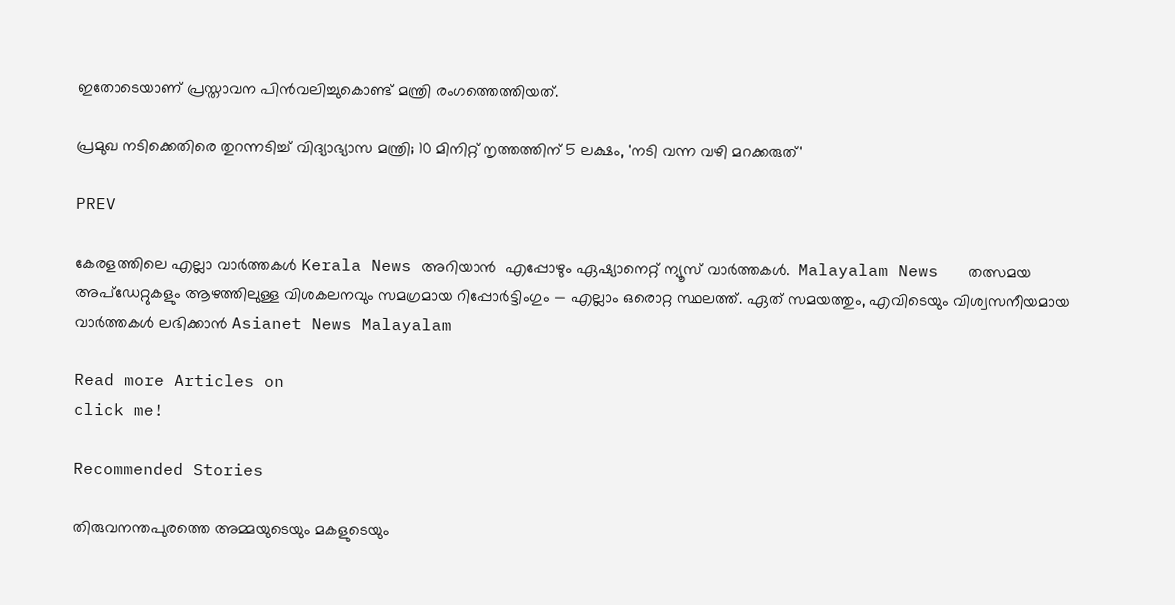ഇതോടെയാണ് പ്രസ്താവന പിന്‍വലിച്ചുകൊണ്ട് മന്ത്രി രംഗത്തെത്തിയത്.

പ്രമുഖ നടിക്കെതിരെ തുറന്നടിച്ച് വിദ്യാഭ്യാസ മന്ത്രി; 10 മിനിറ്റ് നൃത്തത്തിന് 5 ലക്ഷം, 'നടി വന്ന വഴി മറക്കരുത്'

PREV

കേരളത്തിലെ എല്ലാ വാർത്തകൾ Kerala News അറിയാൻ  എപ്പോഴും ഏഷ്യാനെറ്റ് ന്യൂസ് വാർത്തകൾ.  Malayalam News   തത്സമയ അപ്‌ഡേറ്റുകളും ആഴത്തിലുള്ള വിശകലനവും സമഗ്രമായ റിപ്പോർട്ടിംഗും — എല്ലാം ഒരൊറ്റ സ്ഥലത്ത്. ഏത് സമയത്തും, എവിടെയും വിശ്വസനീയമായ വാർത്തകൾ ലഭിക്കാൻ Asianet News Malayalam

Read more Articles on
click me!

Recommended Stories

തിരുവനന്തപുരത്തെ അമ്മയുടെയും മകളുടെയും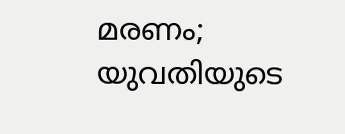മരണം; യുവതിയുടെ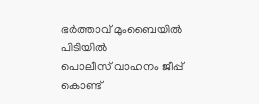ഭര്‍ത്താവ് മുംബൈയിൽ പിടിയിൽ
പൊലീസ് വാഹനം ജീപ്പ് കൊണ്ട്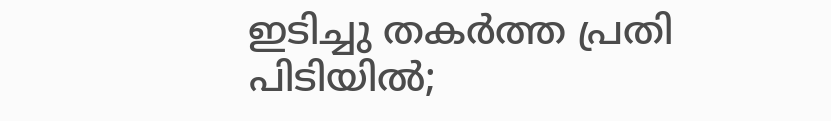ഇടിച്ചു തകർത്ത പ്രതി പിടിയിൽ;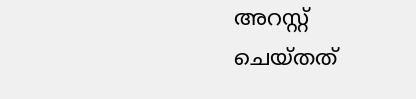അറസ്റ്റ് ചെയ്തത്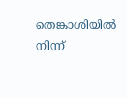തെങ്കാശിയിൽ നിന്ന്